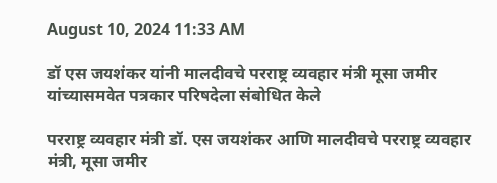August 10, 2024 11:33 AM

डॉ एस जयशंकर यांनी मालदीवचे परराष्ट्र व्यवहार मंत्री मूसा जमीर यांच्यासमवेत पत्रकार परिषदेला संबोधित केले

परराष्ट्र व्यवहार मंत्री डॉ. एस जयशंकर आणि मालदीवचे परराष्ट्र व्यवहार मंत्री, मूसा जमीर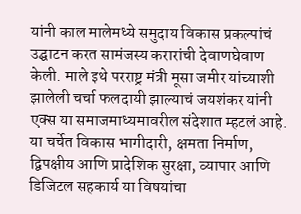यांनी काल मालेमध्ये समुदाय विकास प्रकल्पांचं उद्घाटन करत सामंजस्य करारांची देवाणघेवाण केली. माले इथे परराष्ट्र मंत्री मूसा जमीर यांच्याशी झालेली चर्चा फलदायी झाल्याचं जयशंकर यांनी एक्स या समाजमाध्यमावरील संदेशात म्हटलं आहे. या चर्चेत विकास भागीदारी, क्षमता निर्माण, द्विपक्षीय आणि प्रादेशिक सुरक्षा, व्यापार आणि डिजिटल सहकार्य या विषयांचा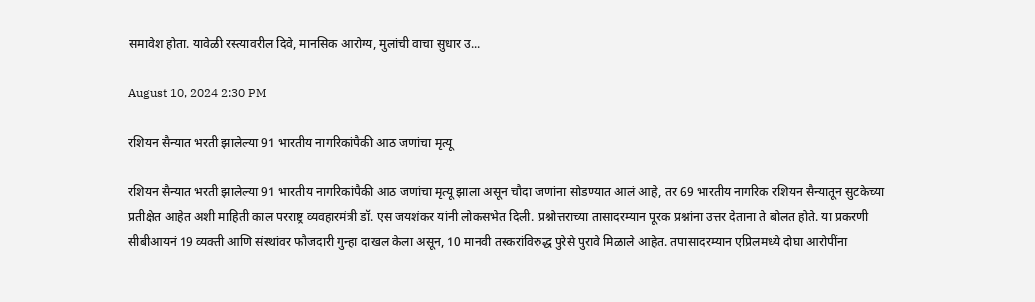समावेश होता. यावेळी रस्त्यावरील दिवे, मानसिक आरोग्य, मुलांची वाचा सुधार उ...

August 10, 2024 2:30 PM

रशियन सैन्यात भरती झालेल्या 91 भारतीय नागरिकांपैकी आठ जणांचा मृत्यू

रशियन सैन्यात भरती झालेल्या 91 भारतीय नागरिकांपैकी आठ जणांचा मृत्यू झाला असून चौदा जणांना सोडण्यात आलं आहे, तर 69 भारतीय नागरिक रशियन सैन्यातून सुटकेच्या प्रतीक्षेत आहेत अशी माहिती काल परराष्ट्र व्यवहारमंत्री डॉ. एस जयशंकर यांनी लोकसभेत दिली. प्रश्नोत्तराच्या तासादरम्यान पूरक प्रश्नांना उत्तर देताना ते बोलत होते. या प्रकरणी सीबीआयनं 19 व्यक्ती आणि संस्थांवर फौजदारी गुन्हा दाखल केला असून, 10 मानवी तस्करांविरुद्ध पुरेसे पुरावे मिळाले आहेत. तपासादरम्यान एप्रिलमध्ये दोघा आरोपींना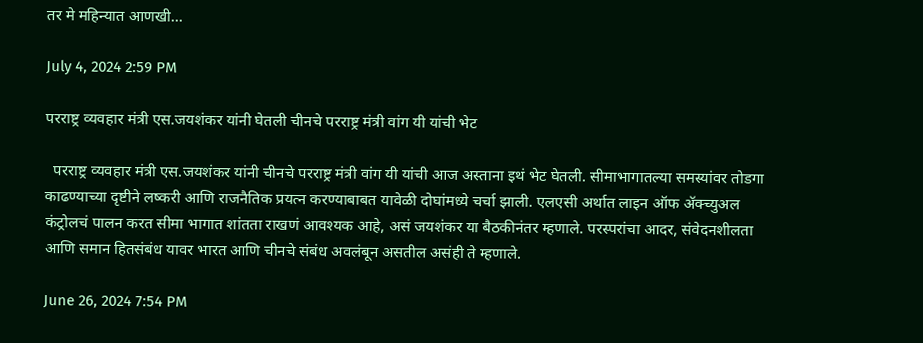तर मे महिन्यात आणखी...

July 4, 2024 2:59 PM

परराष्ट्र व्यवहार मंत्री एस.जयशंकर यांनी घेतली चीनचे परराष्ट्र मंत्री वांग यी यांची भेट

  परराष्ट्र व्यवहार मंत्री एस.जयशंकर यांनी चीनचे परराष्ट्र मंत्री वांग यी यांची आज अस्ताना इथं भेट घेतली. सीमाभागातल्या समस्यांवर तोडगा काढण्याच्या दृष्टीने लष्करी आणि राजनैतिक प्रयत्न करण्याबाबत यावेळी दोघांमध्ये चर्चा झाली. एलएसी अर्थात लाइन ऑफ ॲक्च्युअल कंट्रोलचं पालन करत सीमा भागात शांतता राखणं आवश्यक आहे, असं जयशंकर या बैठकीनंतर म्हणाले. परस्परांचा आदर, संवेदनशीलता आणि समान हितसंबंध यावर भारत आणि चीनचे संबंध अवलंबून असतील असंही ते म्हणाले.

June 26, 2024 7:54 PM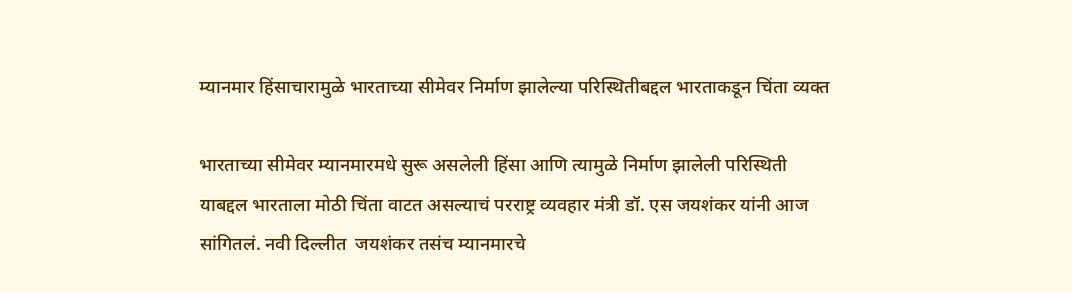म्यानमार हिंसाचारामुळे भारताच्या सीमेवर निर्माण झालेल्या परिस्थितीबद्दल भारताकडून चिंता व्यक्त

भारताच्या सीमेवर म्यानमारमधे सुरू असलेली हिंसा आणि त्यामुळे निर्माण झालेली परिस्थिती याबद्दल भारताला मोठी चिंता वाटत असल्याचं परराष्ट्र व्यवहार मंत्री डॉ. एस जयशंकर यांनी आज सांगितलं. नवी दिल्लीत  जयशंकर तसंच म्यानमारचे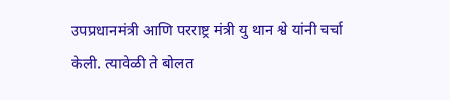उपप्रधानमंत्री आणि परराष्ट्र मंत्री यु थान श्वे यांनी चर्चा केली. त्यावेळी ते बोलत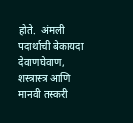होते.  अंमली पदार्थाची बेकायदा देवाणघेवाण, शस्त्रास्त्र आणि मानवी तस्करी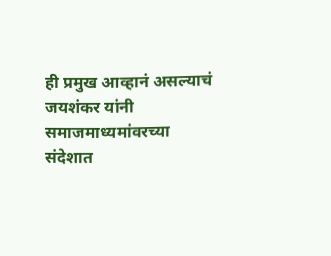ही प्रमुख आव्हानं असल्याचं जयशंकर यांनी समाजमाध्यमांवरच्या संदेशात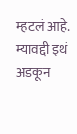म्हटलं आहे. म्यावद्दी इथं अडकून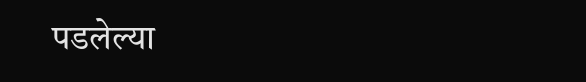पडलेल्या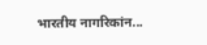भारतीय नागरिकांन...